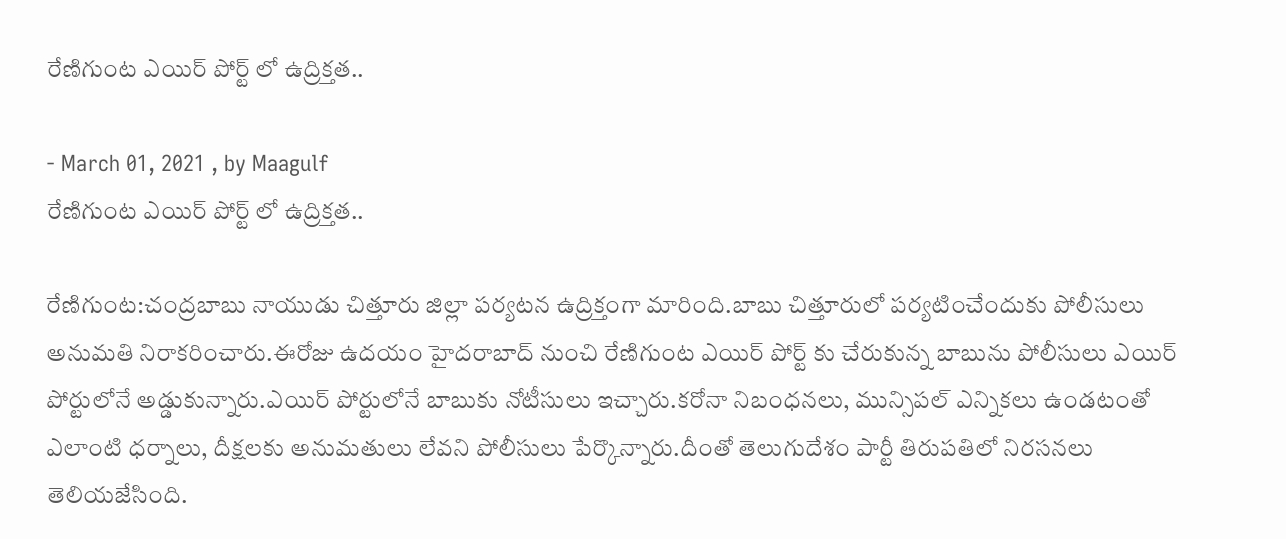రేణిగుంట ఎయిర్ పోర్ట్ లో ఉద్రిక్తత..

- March 01, 2021 , by Maagulf
రేణిగుంట ఎయిర్ పోర్ట్ లో ఉద్రిక్తత..

రేణిగుంట:చంద్రబాబు నాయుడు చిత్తూరు జిల్లా పర్యటన ఉద్రిక్తంగా మారింది.బాబు చిత్తూరులో పర్యటించేందుకు పోలీసులు అనుమతి నిరాకరించారు.ఈరోజు ఉదయం హైదరాబాద్ నుంచి రేణిగుంట ఎయిర్ పోర్ట్ కు చేరుకున్న బాబును పోలీసులు ఎయిర్ పోర్టులోనే అడ్డుకున్నారు.ఎయిర్ పోర్టులోనే బాబుకు నోటీసులు ఇచ్చారు.కరోనా నిబంధనలు, మున్సిపల్ ఎన్నికలు ఉండటంతో ఎలాంటి ధర్నాలు, దీక్షలకు అనుమతులు లేవని పోలీసులు పేర్కొన్నారు.దీంతో తెలుగుదేశం పార్టీ తిరుపతిలో నిరసనలు తెలియజేసింది.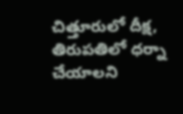చిత్తూరులో దీక్ష, తిరుపతిలో ధర్నా చేయాలని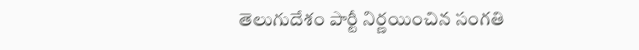తెలుగుదేశం పార్టీ నిర్ణయించిన సంగతి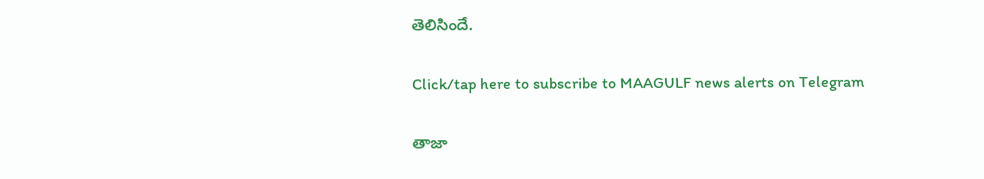తెలిసిందే.

Click/tap here to subscribe to MAAGULF news alerts on Telegram

తాజా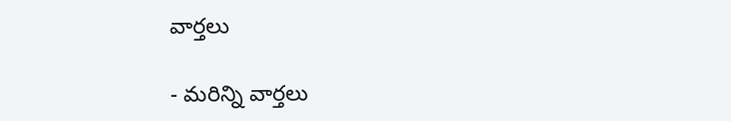వార్తలు

- మరిన్ని వార్తలు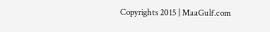Copyrights 2015 | MaaGulf.com